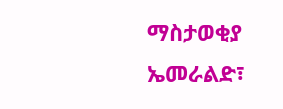ማስታወቂያ
ኤመራልድ፣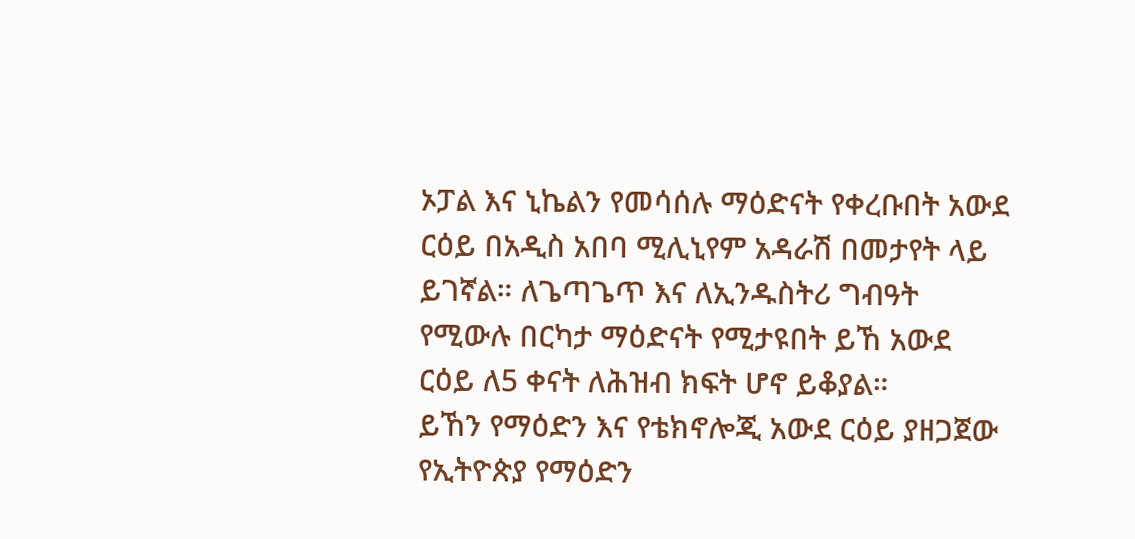ኦፓል እና ኒኬልን የመሳሰሉ ማዕድናት የቀረቡበት አውደ ርዕይ በአዲስ አበባ ሚሊኒየም አዳራሽ በመታየት ላይ ይገኛል። ለጌጣጌጥ እና ለኢንዱስትሪ ግብዓት የሚውሉ በርካታ ማዕድናት የሚታዩበት ይኸ አውደ ርዕይ ለ5 ቀናት ለሕዝብ ክፍት ሆኖ ይቆያል።
ይኸን የማዕድን እና የቴክኖሎጂ አውደ ርዕይ ያዘጋጀው የኢትዮጵያ የማዕድን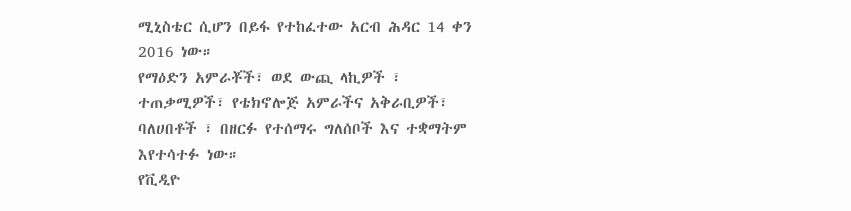ሚኒስቴር ሲሆን በይፋ የተከፈተው አርብ ሕዳር 14 ቀን 2016 ነው።
የማዕድን አምራቾች፣ ወደ ውጪ ላኪዎች ፣ ተጠቃሚዎች፣ የቴክኖሎጅ አምራችና አቅራቢዎች፣ ባለሀበቶች ፣ በዘርፉ የተሰማሩ ግለሰቦች እና ተቋማትም እየተሳተፉ ነው።
የቪዲዮ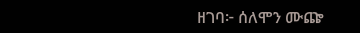ዘገባ፦ ሰለሞን ሙጬ